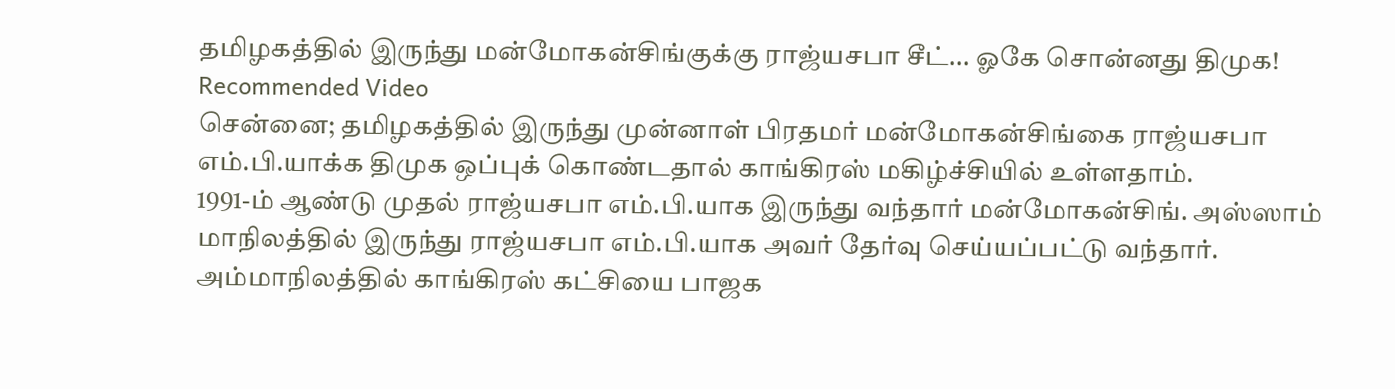தமிழகத்தில் இருந்து மன்மோகன்சிங்குக்கு ராஜ்யசபா சீட்... ஓகே சொன்னது திமுக!
Recommended Video
சென்னை; தமிழகத்தில் இருந்து முன்னாள் பிரதமர் மன்மோகன்சிங்கை ராஜ்யசபா எம்.பி.யாக்க திமுக ஒப்புக் கொண்டதால் காங்கிரஸ் மகிழ்ச்சியில் உள்ளதாம்.
1991-ம் ஆண்டு முதல் ராஜ்யசபா எம்.பி.யாக இருந்து வந்தார் மன்மோகன்சிங். அஸ்ஸாம் மாநிலத்தில் இருந்து ராஜ்யசபா எம்.பி.யாக அவர் தேர்வு செய்யப்பட்டு வந்தார்.
அம்மாநிலத்தில் காங்கிரஸ் கட்சியை பாஜக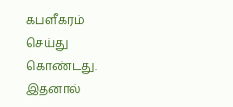கபளீகரம் செய்து கொண்டது. இதனால்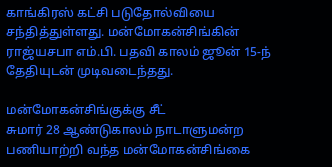காங்கிரஸ் கட்சி படுதோல்வியை சந்தித்துள்ளது. மன்மோகன்சிங்கின் ராஜ்யசபா எம்.பி. பதவி காலம் ஜூன் 15-ந் தேதியுடன் முடிவடைந்தது.

மன்மோகன்சிங்குக்கு சீட்
சுமார் 28 ஆண்டுகாலம் நாடாளுமன்ற பணியாற்றி வந்த மன்மோகன்சிங்கை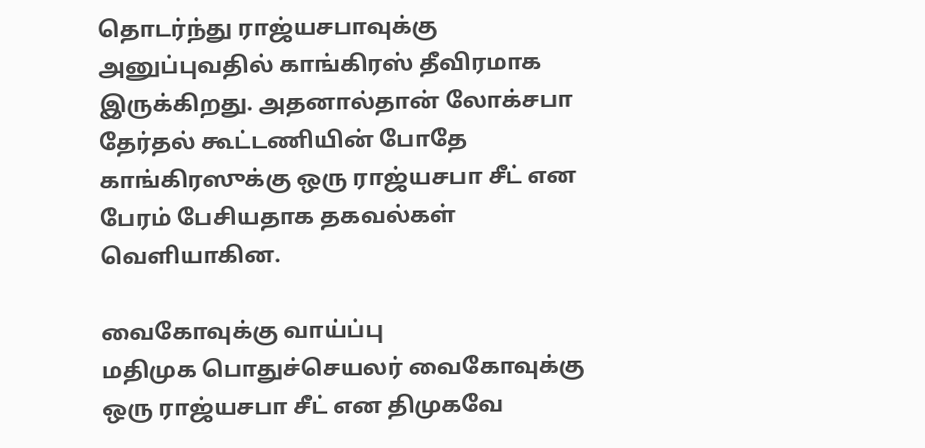தொடர்ந்து ராஜ்யசபாவுக்கு அனுப்புவதில் காங்கிரஸ் தீவிரமாக இருக்கிறது. அதனால்தான் லோக்சபா தேர்தல் கூட்டணியின் போதே காங்கிரஸுக்கு ஒரு ராஜ்யசபா சீட் என பேரம் பேசியதாக தகவல்கள் வெளியாகின.

வைகோவுக்கு வாய்ப்பு
மதிமுக பொதுச்செயலர் வைகோவுக்கு ஒரு ராஜ்யசபா சீட் என திமுகவே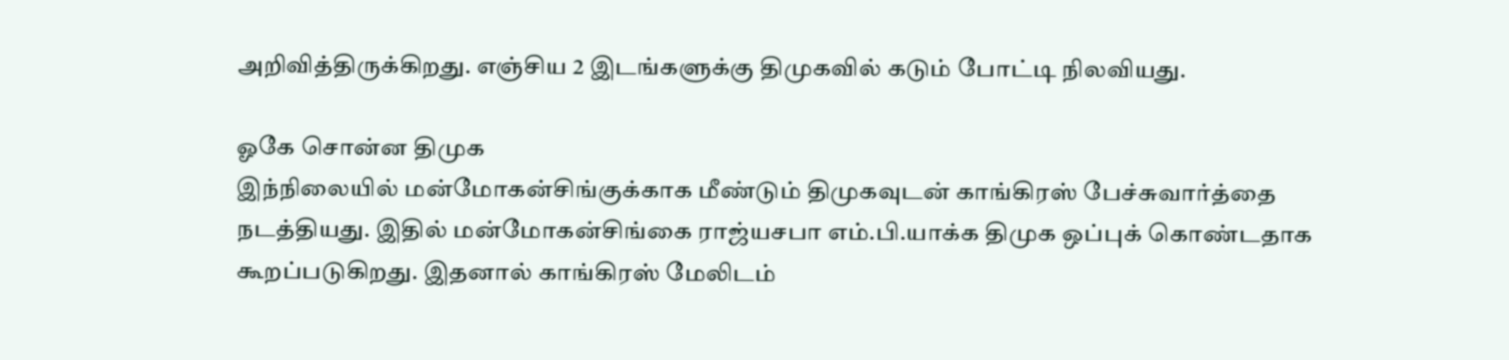அறிவித்திருக்கிறது. எஞ்சிய 2 இடங்களுக்கு திமுகவில் கடும் போட்டி நிலவியது.

ஓகே சொன்ன திமுக
இந்நிலையில் மன்மோகன்சிங்குக்காக மீண்டும் திமுகவுடன் காங்கிரஸ் பேச்சுவார்த்தை நடத்தியது. இதில் மன்மோகன்சிங்கை ராஜ்யசபா எம்.பி.யாக்க திமுக ஒப்புக் கொண்டதாக கூறப்படுகிறது. இதனால் காங்கிரஸ் மேலிடம்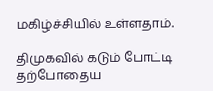மகிழ்ச்சியில் உள்ளதாம்.

திமுகவில் கடும் போட்டி
தற்போதைய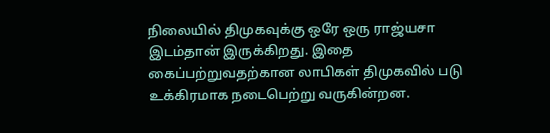நிலையில் திமுகவுக்கு ஒரே ஒரு ராஜ்யசா இடம்தான் இருக்கிறது. இதை கைப்பற்றுவதற்கான லாபிகள் திமுகவில் படு உக்கிரமாக நடைபெற்று வருகின்றன.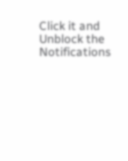Click it and Unblock the Notifications